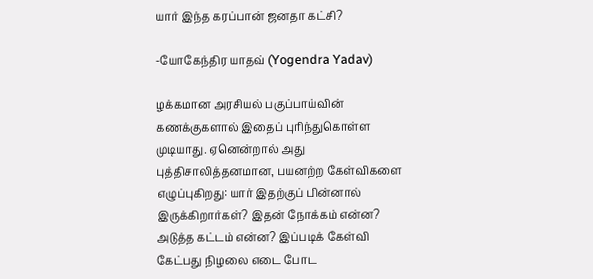யார் இந்த கரப்பான் ஜனதா கட்சி?

-யோகேந்திர யாதவ் (Yogendra Yadav)

ழக்கமான அரசியல் பகுப்பாய்வின் கணக்குகளால் இதைப் புரிந்துகொள்ள முடியாது. ஏனென்றால் அது புத்திசாலித்தனமான, பயனற்ற கேள்விகளை எழுப்புகிறது: யார் இதற்குப் பின்னால் இருக்கிறார்கள்? இதன் நோக்கம் என்ன? அடுத்த கட்டம் என்ன? இப்படிக் கேள்வி கேட்பது நிழலை எடை போட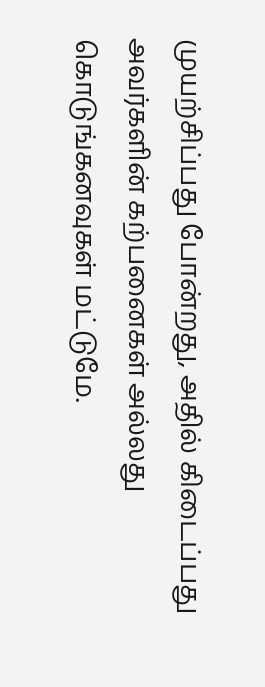முயற்சிப்பது போன்றது, அதில் கிடைப்பது அவர்களின் கற்பனைகள் அல்லது கொடுங்கனவுகள் மட்டுமே.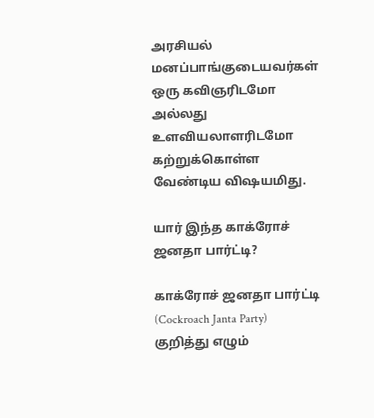அரசியல் மனப்பாங்குடையவர்கள் ஒரு கவிஞரிடமோ அல்லது உளவியலாளரிடமோ கற்றுக்கொள்ள வேண்டிய விஷயமிது.

யார் இந்த காக்ரோச் ஜனதா பார்ட்டி?

காக்ரோச் ஜனதா பார்ட்டி (Cockroach Janta Party) குறித்து எழும்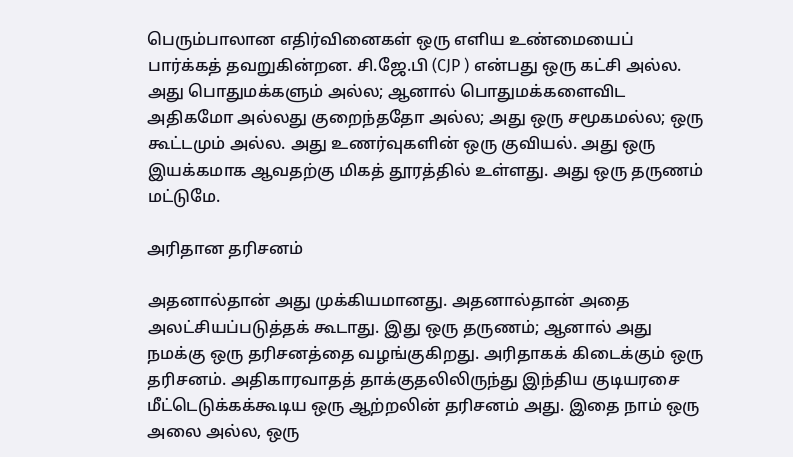பெரும்பாலான எதிர்வினைகள் ஒரு எளிய உண்மையைப் பார்க்கத் தவறுகின்றன. சி.ஜே.பி (CJP ) என்பது ஒரு கட்சி அல்ல. அது பொதுமக்களும் அல்ல; ஆனால் பொதுமக்களைவிட அதிகமோ அல்லது குறைந்ததோ அல்ல; அது ஒரு சமூகமல்ல; ஒரு கூட்டமும் அல்ல. அது உணர்வுகளின் ஒரு குவியல். அது ஒரு இயக்கமாக ஆவதற்கு மிகத் தூரத்தில் உள்ளது. அது ஒரு தருணம் மட்டுமே.

அரிதான தரிசனம்

அதனால்தான் அது முக்கியமானது. அதனால்தான் அதை அலட்சியப்படுத்தக் கூடாது. இது ஒரு தருணம்; ஆனால் அது நமக்கு ஒரு தரிசனத்தை வழங்குகிறது. அரிதாகக் கிடைக்கும் ஒரு தரிசனம். அதிகாரவாதத் தாக்குதலிலிருந்து இந்திய குடியரசை மீட்டெடுக்கக்கூடிய ஒரு ஆற்றலின் தரிசனம் அது. இதை நாம் ஒரு அலை அல்ல, ஒரு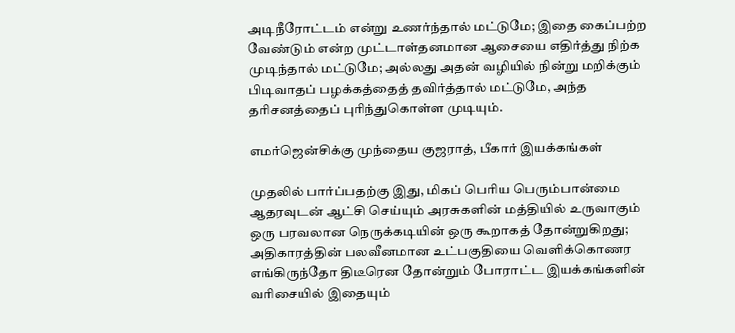அடிநீரோட்டம் என்று உணர்ந்தால் மட்டுமே; இதை கைப்பற்ற வேண்டும் என்ற முட்டாள்தனமான ஆசையை எதிர்த்து நிற்க முடிந்தால் மட்டுமே; அல்லது அதன் வழியில் நின்று மறிக்கும் பிடிவாதப் பழக்கத்தைத் தவிர்த்தால் மட்டுமே, அந்த தரிசனத்தைப் புரிந்துகொள்ள முடியும்.

எமர்ஜென்சிக்கு முந்தைய குஜராத், பீகார் இயக்கங்கள்

முதலில் பார்ப்பதற்கு இது, மிகப் பெரிய பெரும்பான்மை ஆதரவுடன் ஆட்சி செய்யும் அரசுகளின் மத்தியில் உருவாகும் ஒரு பரவலான நெருக்கடியின் ஒரு கூறாகத் தோன்றுகிறது; அதிகாரத்தின் பலவீனமான உட்பகுதியை வெளிக்கொணர எங்கிருந்தோ திடீரென தோன்றும் போராட்ட இயக்கங்களின் வரிசையில் இதையும்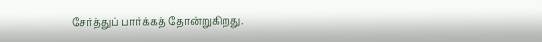சேர்த்துப் பார்க்கத் தோன்றுகிறது.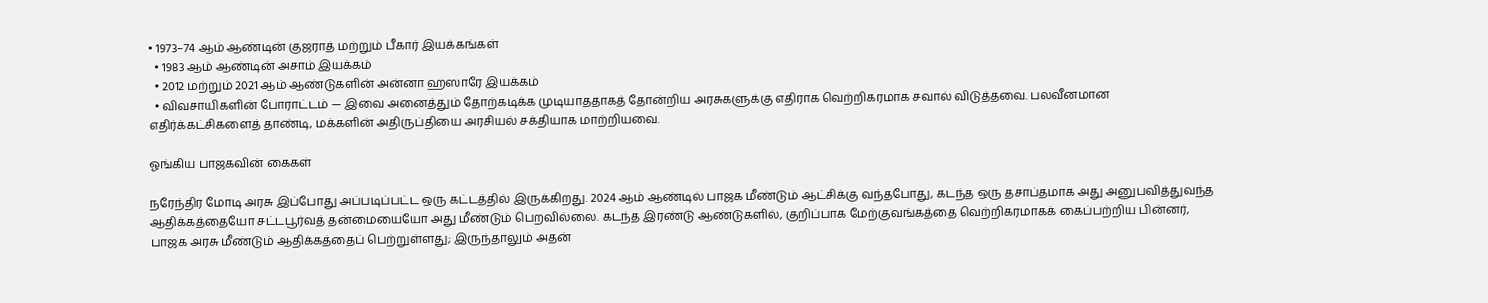• 1973–74 ஆம் ஆண்டின் குஜராத் மற்றும் பீகார் இயக்கங்கள்
  • 1983 ஆம் ஆண்டின் அசாம் இயக்கம்
  • 2012 மற்றும் 2021 ஆம் ஆண்டுகளின் அன்னா ஹஸாரே இயக்கம்
  • விவசாயிகளின் போராட்டம் — இவை அனைத்தும் தோற்கடிக்க முடியாததாகத் தோன்றிய அரசுகளுக்கு எதிராக வெற்றிகரமாக சவால் விடுத்தவை. பலவீனமான எதிர்க்கட்சிகளைத் தாண்டி, மக்களின் அதிருப்தியை அரசியல் சக்தியாக மாற்றியவை.

ஓங்கிய பாஜகவின் கைகள்

நரேந்திர மோடி அரசு இப்போது அப்படிப்பட்ட ஒரு கட்டத்தில் இருக்கிறது. 2024 ஆம் ஆண்டில் பாஜக மீண்டும் ஆட்சிக்கு வந்தபோது, கடந்த ஒரு தசாப்தமாக அது அனுபவித்துவந்த ஆதிக்கத்தையோ சட்டபூர்வத் தன்மையையோ அது மீண்டும் பெறவில்லை. கடந்த இரண்டு ஆண்டுகளில், குறிப்பாக மேற்குவங்கத்தை வெற்றிகரமாகக் கைப்பற்றிய பின்னர், பாஜக அரசு மீண்டும் ஆதிக்கத்தைப் பெற்றுள்ளது; இருந்தாலும் அதன்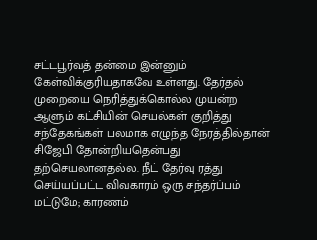சட்டபூர்வத் தன்மை இன்னும் கேள்விக்குரியதாகவே உள்ளது. தேர்தல் முறையை நெரித்துக்கொல்ல முயன்ற ஆளும் கட்சியின் செயல்கள் குறித்து சந்தேகங்கள் பலமாக எழுந்த நேரத்தில்தான் சிஜேபி தோன்றியதென்பது தற்செயலானதல்ல. நீட் தேர்வு ரத்து செய்யப்பட்ட விவகாரம் ஒரு சந்தர்ப்பம் மட்டுமே; காரணம்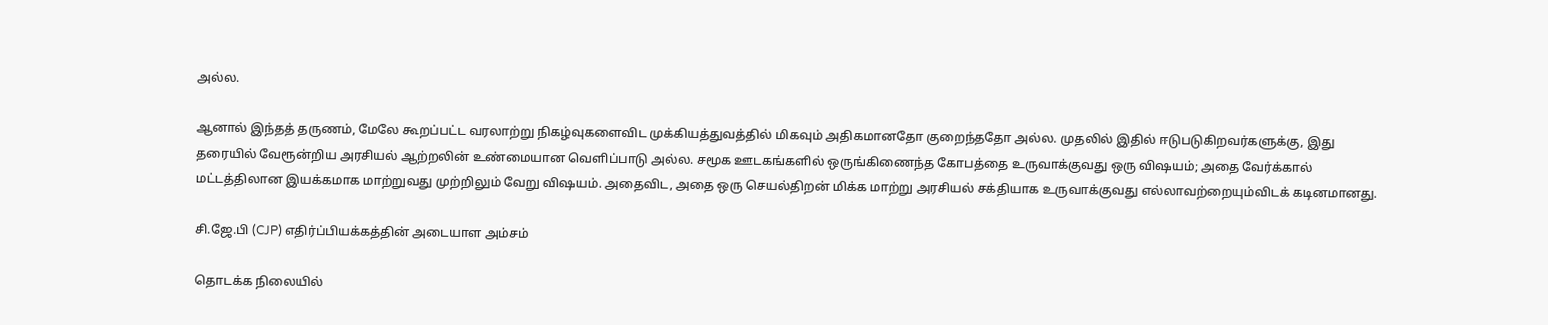அல்ல.

ஆனால் இந்தத் தருணம், மேலே கூறப்பட்ட வரலாற்று நிகழ்வுகளைவிட முக்கியத்துவத்தில் மிகவும் அதிகமானதோ குறைந்ததோ அல்ல. முதலில் இதில் ஈடுபடுகிறவர்களுக்கு, இது தரையில் வேரூன்றிய அரசியல் ஆற்றலின் உண்மையான வெளிப்பாடு அல்ல. சமூக ஊடகங்களில் ஒருங்கிணைந்த கோபத்தை உருவாக்குவது ஒரு விஷயம்; அதை வேர்க்கால் மட்டத்திலான இயக்கமாக மாற்றுவது முற்றிலும் வேறு விஷயம். அதைவிட, அதை ஒரு செயல்திறன் மிக்க மாற்று அரசியல் சக்தியாக உருவாக்குவது எல்லாவற்றையும்விடக் கடினமானது.

சி.ஜே.பி (CJP) எதிர்ப்பியக்கத்தின் அடையாள அம்சம்

தொடக்க நிலையில்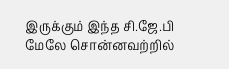இருக்கும் இந்த சி.ஜே.பி மேலே சொன்னவற்றில்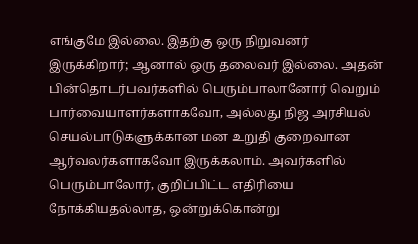எங்குமே இல்லை. இதற்கு ஒரு நிறுவனர் இருக்கிறார்; ஆனால் ஒரு தலைவர் இல்லை. அதன் பின்தொடர்பவர்களில் பெரும்பாலானோர் வெறும் பார்வையாளர்களாகவோ, அல்லது நிஜ அரசியல் செயல்பாடுகளுக்கான மன உறுதி குறைவான ஆர்வலர்களாகவோ இருக்கலாம். அவர்களில் பெரும்பாலோர், குறிப்பிட்ட எதிரியை நோக்கியதல்லாத, ஒன்றுக்கொன்று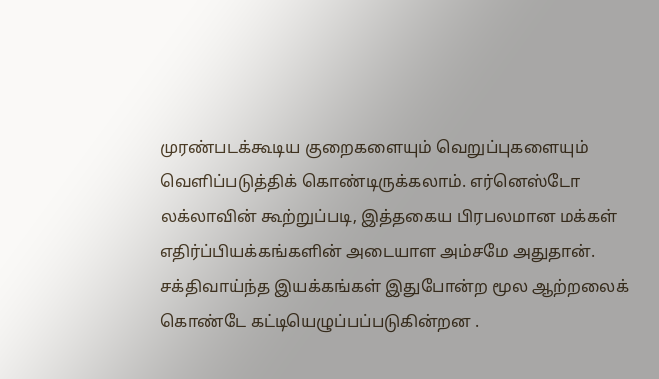முரண்படக்கூடிய குறைகளையும் வெறுப்புகளையும் வெளிப்படுத்திக் கொண்டிருக்கலாம். எர்னெஸ்டோ லக்லாவின் கூற்றுப்படி, இத்தகைய பிரபலமான மக்கள் எதிர்ப்பியக்கங்களின் அடையாள அம்சமே அதுதான். சக்திவாய்ந்த இயக்கங்கள் இதுபோன்ற மூல ஆற்றலைக் கொண்டே கட்டியெழுப்பப்படுகின்றன .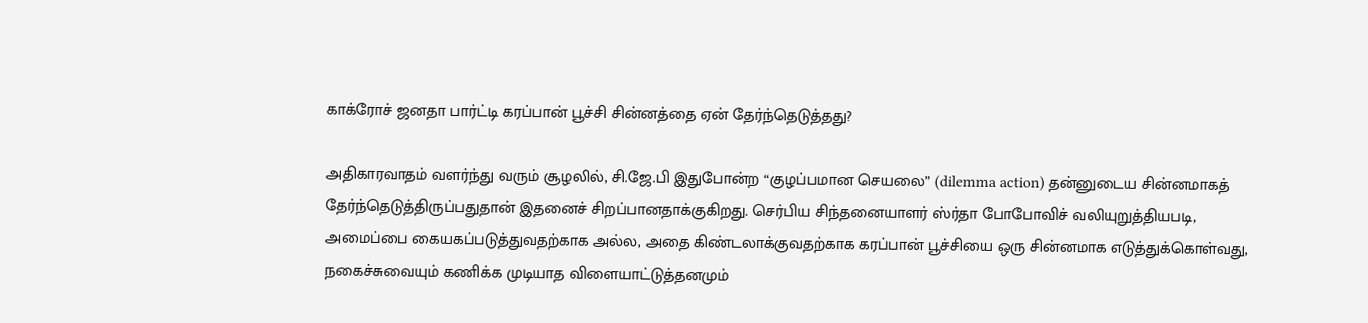காக்ரோச் ஜனதா பார்ட்டி கரப்பான் பூச்சி சின்னத்தை ஏன் தேர்ந்தெடுத்தது?

அதிகாரவாதம் வளர்ந்து வரும் சூழலில், சி.ஜே.பி இதுபோன்ற “குழப்பமான செயலை” (dilemma action) தன்னுடைய சின்னமாகத் தேர்ந்தெடுத்திருப்பதுதான் இதனைச் சிறப்பானதாக்குகிறது. செர்பிய சிந்தனையாளர் ஸ்ர்தா போபோவிச் வலியுறுத்தியபடி, அமைப்பை கையகப்படுத்துவதற்காக அல்ல, அதை கிண்டலாக்குவதற்காக கரப்பான் பூச்சியை ஒரு சின்னமாக எடுத்துக்கொள்வது, நகைச்சுவையும் கணிக்க முடியாத விளையாட்டுத்தனமும்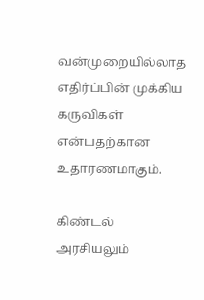வன்முறையில்லாத எதிர்ப்பின் முக்கிய கருவிகள் என்பதற்கான உதாரணமாகும்.

கிண்டல் அரசியலும்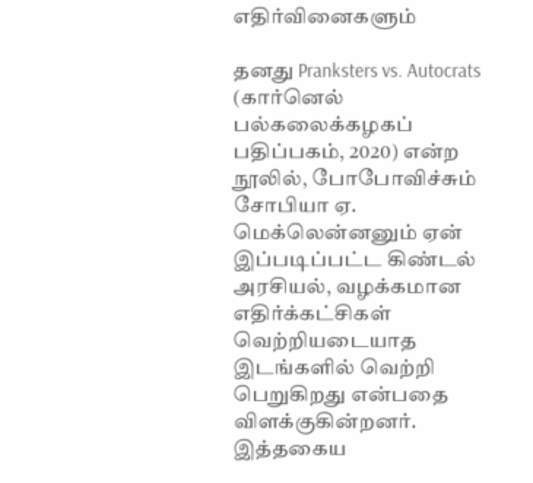எதிர்வினைகளும்

தனது Pranksters vs. Autocrats (கார்னெல் பல்கலைக்கழகப் பதிப்பகம், 2020) என்ற நூலில், போபோவிச்சும் சோபியா ஏ. மெக்லென்னனும் ஏன் இப்படிப்பட்ட கிண்டல் அரசியல், வழக்கமான எதிர்க்கட்சிகள் வெற்றியடையாத இடங்களில் வெற்றி பெறுகிறது என்பதை விளக்குகின்றனர். இத்தகைய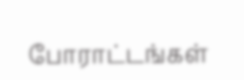போராட்டங்கள்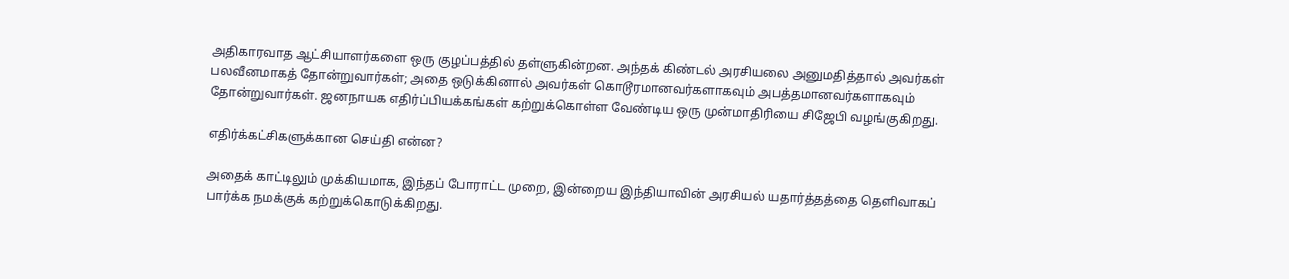அதிகாரவாத ஆட்சியாளர்களை ஒரு குழப்பத்தில் தள்ளுகின்றன. அந்தக் கிண்டல் அரசியலை அனுமதித்தால் அவர்கள் பலவீனமாகத் தோன்றுவார்கள்; அதை ஒடுக்கினால் அவர்கள் கொடூரமானவர்களாகவும் அபத்தமானவர்களாகவும் தோன்றுவார்கள். ஜனநாயக எதிர்ப்பியக்கங்கள் கற்றுக்கொள்ள வேண்டிய ஒரு முன்மாதிரியை சிஜேபி வழங்குகிறது.

எதிர்க்கட்சிகளுக்கான செய்தி என்ன?

அதைக் காட்டிலும் முக்கியமாக, இந்தப் போராட்ட முறை, இன்றைய இந்தியாவின் அரசியல் யதார்த்தத்தை தெளிவாகப் பார்க்க நமக்குக் கற்றுக்கொடுக்கிறது.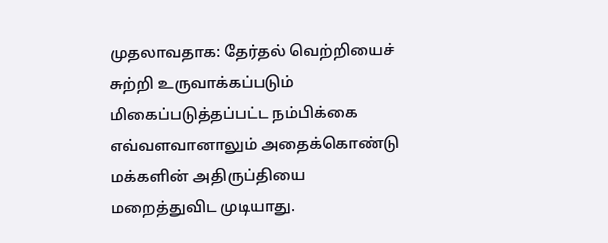முதலாவதாக: தேர்தல் வெற்றியைச் சுற்றி உருவாக்கப்படும் மிகைப்படுத்தப்பட்ட நம்பிக்கை எவ்வளவானாலும் அதைக்கொண்டு மக்களின் அதிருப்தியை மறைத்துவிட முடியாது.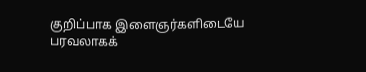குறிப்பாக இளைஞர்களிடையே பரவலாகக்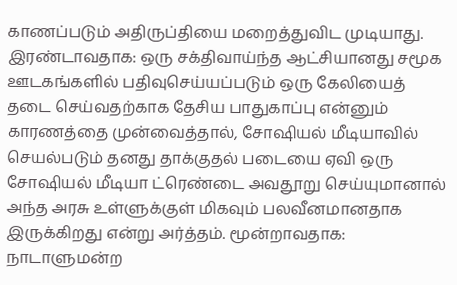காணப்படும் அதிருப்தியை மறைத்துவிட முடியாது. இரண்டாவதாக: ஒரு சக்திவாய்ந்த ஆட்சியானது சமூக ஊடகங்களில் பதிவுசெய்யப்படும் ஒரு கேலியைத் தடை செய்வதற்காக தேசிய பாதுகாப்பு என்னும் காரணத்தை முன்வைத்தால், சோஷியல் மீடியாவில் செயல்படும் தனது தாக்குதல் படையை ஏவி ஒரு சோஷியல் மீடியா ட்ரெண்டை அவதூறு செய்யுமானால் அந்த அரசு உள்ளுக்குள் மிகவும் பலவீனமானதாக இருக்கிறது என்று அர்த்தம். மூன்றாவதாக: நாடாளுமன்ற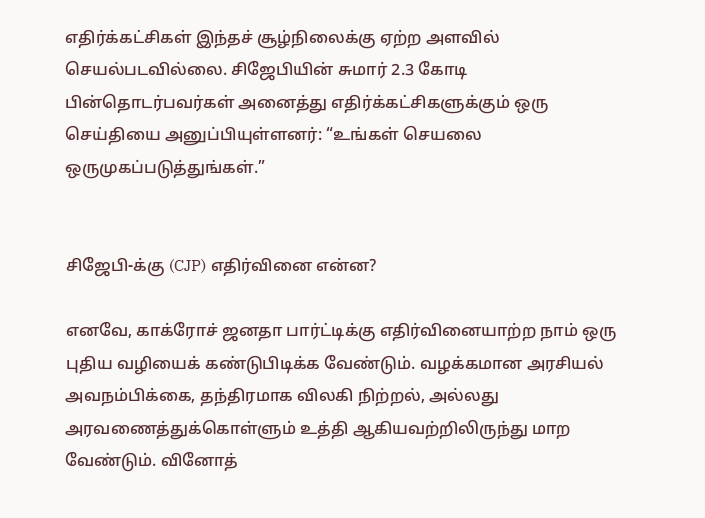எதிர்க்கட்சிகள் இந்தச் சூழ்நிலைக்கு ஏற்ற அளவில் செயல்படவில்லை. சிஜேபியின் சுமார் 2.3 கோடி பின்தொடர்பவர்கள் அனைத்து எதிர்க்கட்சிகளுக்கும் ஒரு செய்தியை அனுப்பியுள்ளனர்: “உங்கள் செயலை ஒருமுகப்படுத்துங்கள்.”


சிஜேபி-க்கு (CJP) எதிர்வினை என்ன?

எனவே, காக்ரோச் ஜனதா பார்ட்டிக்கு எதிர்வினையாற்ற நாம் ஒரு புதிய வழியைக் கண்டுபிடிக்க வேண்டும். வழக்கமான அரசியல் அவநம்பிக்கை, தந்திரமாக விலகி நிற்றல், அல்லது அரவணைத்துக்கொள்ளும் உத்தி ஆகியவற்றிலிருந்து மாற வேண்டும். வினோத்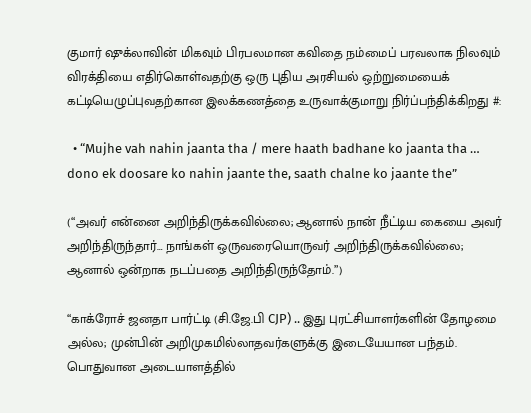குமார் ஷுக்லாவின் மிகவும் பிரபலமான கவிதை நம்மைப் பரவலாக நிலவும் விரக்தியை எதிர்கொள்வதற்கு ஒரு புதிய அரசியல் ஒற்றுமையைக் கட்டியெழுப்புவதற்கான இலக்கணத்தை உருவாக்குமாறு நிர்ப்பந்திக்கிறது #:

  • “Mujhe vah nahin jaanta tha / mere haath badhane ko jaanta tha … dono ek doosare ko nahin jaante the, saath chalne ko jaante the”

(“அவர் என்னை அறிந்திருக்கவில்லை; ஆனால் நான் நீட்டிய கையை அவர் அறிந்திருந்தார்… நாங்கள் ஒருவரையொருவர் அறிந்திருக்கவில்லை; ஆனால் ஒன்றாக நடப்பதை அறிந்திருந்தோம்.”)

“காக்ரோச் ஜனதா பார்ட்டி (சி.ஜே.பி CJP) .. இது புரட்சியாளர்களின் தோழமை அல்ல; முன்பின் அறிமுகமில்லாதவர்களுக்கு இடையேயான பந்தம். பொதுவான அடையாளத்தில்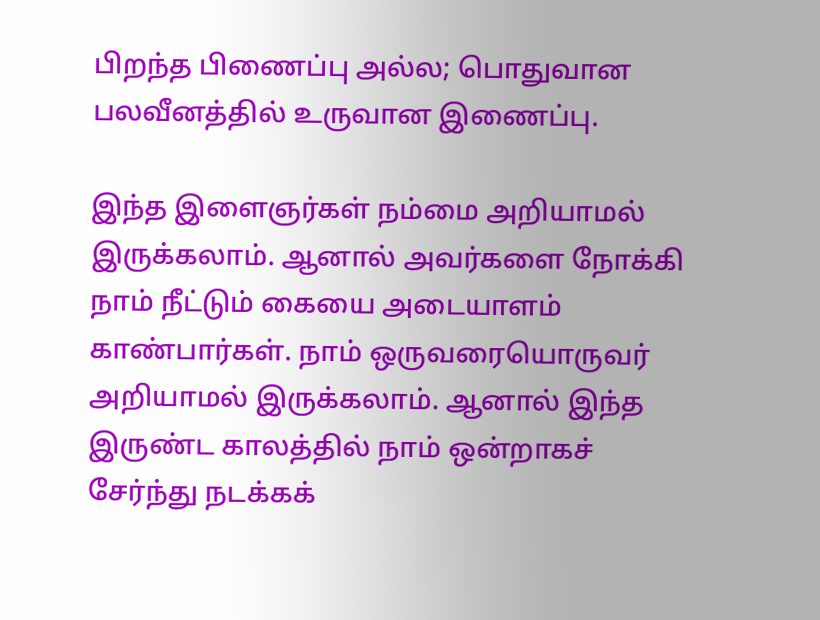பிறந்த பிணைப்பு அல்ல; பொதுவான பலவீனத்தில் உருவான இணைப்பு.

இந்த இளைஞர்கள் நம்மை அறியாமல் இருக்கலாம். ஆனால் அவர்களை நோக்கி நாம் நீட்டும் கையை அடையாளம் காண்பார்கள். நாம் ஒருவரையொருவர் அறியாமல் இருக்கலாம். ஆனால் இந்த இருண்ட காலத்தில் நாம் ஒன்றாகச் சேர்ந்து நடக்கக்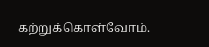கற்றுக்கொள்வோம்.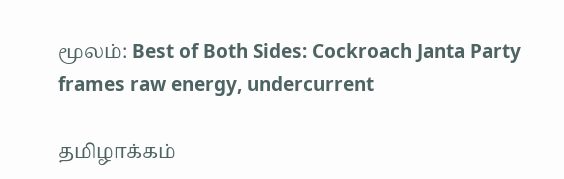மூலம்: Best of Both Sides: Cockroach Janta Party frames raw energy, undercurrent

தமிழாக்கம்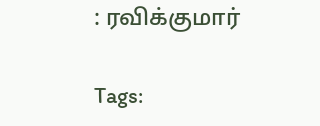: ரவிக்குமார்

Tags: